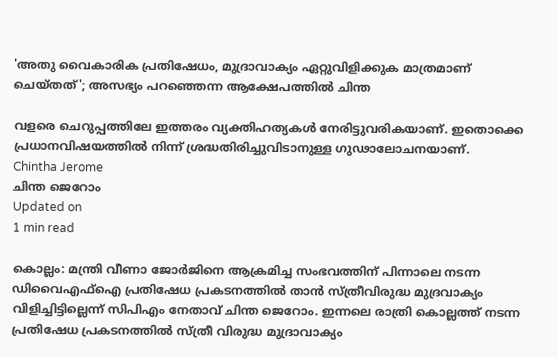'അതു വൈകാരിക പ്രതിഷേധം, മുദ്രാവാക്യം ഏറ്റുവിളിക്കുക മാത്രമാണ് ചെയ്തത്'; അസഭ്യം പറഞ്ഞെന്ന ആക്ഷേപത്തില്‍ ചിന്ത

വളരെ ചെറുപ്പത്തിലേ ഇത്തരം വ്യക്തിഹത്യകള്‍ നേരിട്ടുവരികയാണ്. ഇതൊക്കെ പ്രധാനവിഷയത്തില്‍ നിന്ന് ശ്രദ്ധതിരിച്ചുവിടാനുള്ള ഗുഢാലോചനയാണ്.
Chintha Jerome
ചിന്ത ജെറോം
Updated on
1 min read

കൊല്ലം: മന്ത്രി വീണാ ജോര്‍ജിനെ ആക്രമിച്ച സംഭവത്തിന് പിന്നാലെ നടന്ന ഡിവൈഎഫ്‌ഐ പ്രതിഷേധ പ്രകടനത്തില്‍ താന്‍ സ്ത്രീവിരുദ്ധ മുദ്രവാക്യം വിളിച്ചിട്ടില്ലെന്ന് സിപിഎം നേതാവ് ചിന്ത ജെറോം. ഇന്നലെ രാത്രി കൊല്ലത്ത് നടന്ന പ്രതിഷേധ പ്രകടനത്തില്‍ സ്ത്രീ വിരുദ്ധ മുദ്രാവാക്യം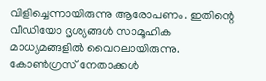വിളിച്ചെന്നായിരുന്നു ആരോപണം. ഇതിന്റെ വീഡിയോ ദൃശ്യങ്ങള്‍ സാമൂഹിക മാധ്യമങ്ങളില്‍ വൈറലായിരുന്നു. കോണ്‍ഗ്രസ് നേതാക്കള്‍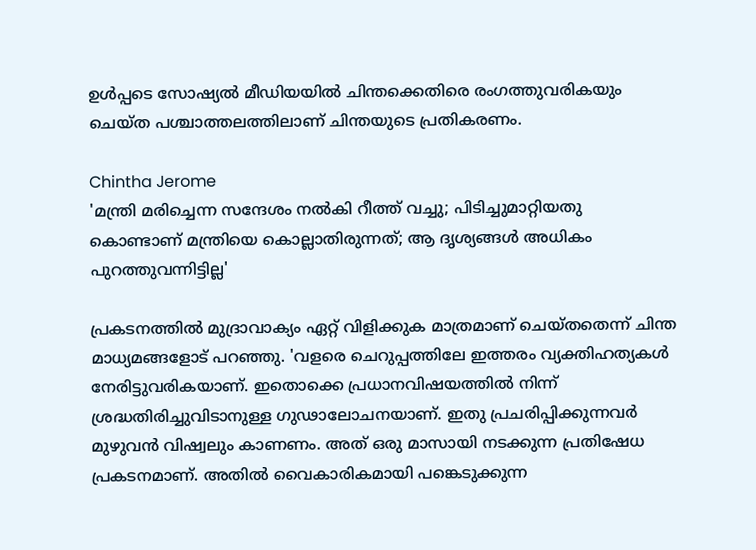ഉള്‍പ്പടെ സോഷ്യല്‍ മീഡിയയില്‍ ചിന്തക്കെതിരെ രംഗത്തുവരികയും ചെയ്ത പശ്ചാത്തലത്തിലാണ് ചിന്തയുടെ പ്രതികരണം.

Chintha Jerome
'മന്ത്രി മരിച്ചെന്ന സന്ദേശം നല്‍കി റീത്ത് വച്ചു; പിടിച്ചുമാറ്റിയതു കൊണ്ടാണ് മന്ത്രിയെ കൊല്ലാതിരുന്നത്; ആ ദൃശ്യങ്ങള്‍ അധികം പുറത്തുവന്നിട്ടില്ല'

പ്രകടനത്തില്‍ മുദ്രാവാക്യം ഏറ്റ് വിളിക്കുക മാത്രമാണ് ചെയ്തതെന്ന് ചിന്ത മാധ്യമങ്ങളോട് പറഞ്ഞു. 'വളരെ ചെറുപ്പത്തിലേ ഇത്തരം വ്യക്തിഹത്യകള്‍ നേരിട്ടുവരികയാണ്. ഇതൊക്കെ പ്രധാനവിഷയത്തില്‍ നിന്ന് ശ്രദ്ധതിരിച്ചുവിടാനുള്ള ഗുഢാലോചനയാണ്. ഇതു പ്രചരിപ്പിക്കുന്നവര്‍ മുഴുവന്‍ വിഷ്വലും കാണണം. അത് ഒരു മാസായി നടക്കുന്ന പ്രതിഷേധ പ്രകടനമാണ്. അതില്‍ വൈകാരികമായി പങ്കെടുക്കുന്ന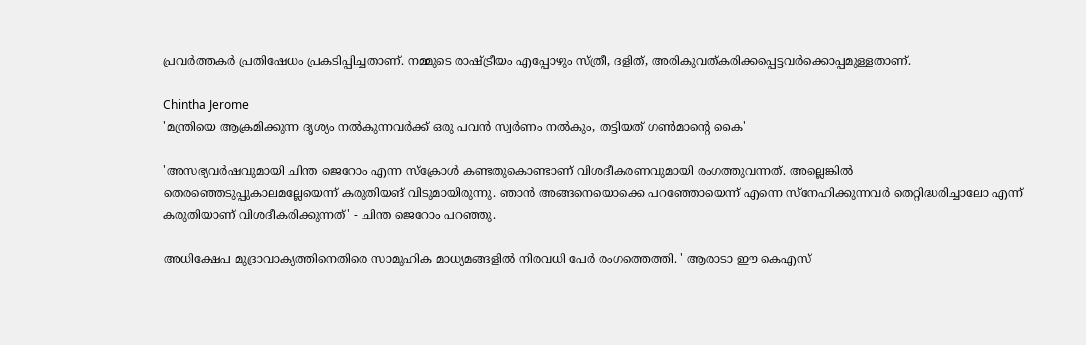പ്രവര്‍ത്തകര്‍ പ്രതിഷേധം പ്രകടിപ്പിച്ചതാണ്. നമ്മുടെ രാഷ്ട്രീയം എപ്പോഴും സ്ത്രീ, ദളിത്, അരികുവത്കരിക്കപ്പെട്ടവര്‍ക്കൊപ്പമുള്ളതാണ്.

Chintha Jerome
'മന്ത്രിയെ ആക്രമിക്കുന്ന ദൃശ്യം നല്‍കുന്നവര്‍ക്ക് ഒരു പവന്‍ സ്വര്‍ണം നല്‍കും, തട്ടിയത് ഗണ്‍മാന്റെ കൈ'

'അസഭ്യവര്‍ഷവുമായി ചിന്ത ജെറോം എന്ന സ്‌ക്രോള്‍ കണ്ടതുകൊണ്ടാണ് വിശദീകരണവുമായി രംഗത്തുവന്നത്. അല്ലെങ്കില്‍ തെരഞ്ഞെടുപ്പുകാലമല്ലേയെന്ന് കരുതിയങ് വിടുമായിരുന്നു. ഞാന്‍ അങ്ങനെയൊക്കെ പറഞ്ഞോയെന്ന് എന്നെ സ്‌നേഹിക്കുന്നവര്‍ തെറ്റിദ്ധരിച്ചാലോ എന്ന് കരുതിയാണ് വിശദീകരിക്കുന്നത്' - ചിന്ത ജെറോം പറഞ്ഞു.

അധിക്ഷേപ മുദ്രാവാക്യത്തിനെതിരെ സാമുഹിക മാധ്യമങ്ങളില്‍ നിരവധി പേര്‍ രംഗത്തെത്തി. ' ആരാടാ ഈ കെഎസ്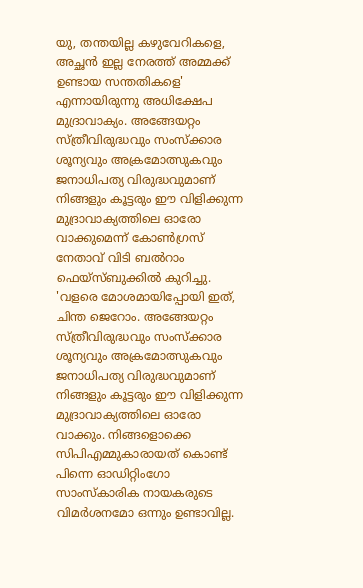യു, തന്തയില്ല കഴുവേറികളെ, അച്ഛന്‍ ഇല്ല നേരത്ത് അമ്മക്ക് ഉണ്ടായ സന്തതികളെ' എന്നായിരുന്നു അധിക്ഷേപ മുദ്രാവാക്യം. അങ്ങേയറ്റം സ്ത്രീവിരുദ്ധവും സംസ്‌ക്കാര ശൂന്യവും അക്രമോത്സുകവും ജനാധിപത്യ വിരുദ്ധവുമാണ് നിങ്ങളും കൂട്ടരും ഈ വിളിക്കുന്ന മുദ്രാവാക്യത്തിലെ ഓരോ വാക്കുമെന്ന് കോണ്‍ഗ്രസ് നേതാവ് വിടി ബല്‍റാം ഫെയ്‌സ്ബുക്കില്‍ കുറിച്ചു. 'വളരെ മോശമായിപ്പോയി ഇത്, ചിന്ത ജെറോം. അങ്ങേയറ്റം സ്ത്രീവിരുദ്ധവും സംസ്‌ക്കാര ശൂന്യവും അക്രമോത്സുകവും ജനാധിപത്യ വിരുദ്ധവുമാണ് നിങ്ങളും കൂട്ടരും ഈ വിളിക്കുന്ന മുദ്രാവാക്യത്തിലെ ഓരോ വാക്കും. നിങ്ങളൊക്കെ സിപിഎമ്മുകാരായത് കൊണ്ട് പിന്നെ ഓഡിറ്റിംഗോ സാംസ്‌കാരിക നായകരുടെ വിമര്‍ശനമോ ഒന്നും ഉണ്ടാവില്ല.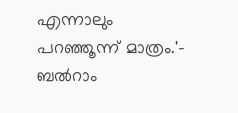എന്നാലും പറഞ്ഞൂന്ന് മാത്രം.'- ബല്‍റാം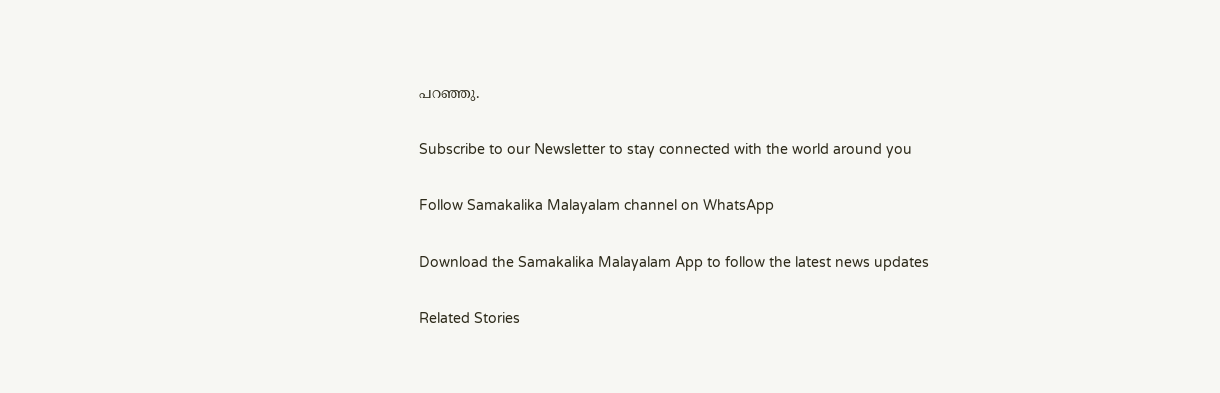പറഞ്ഞു.

Subscribe to our Newsletter to stay connected with the world around you

Follow Samakalika Malayalam channel on WhatsApp

Download the Samakalika Malayalam App to follow the latest news updates

Related Stories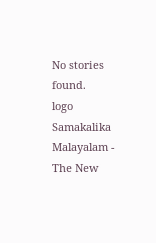No stories found.
logo
Samakalika Malayalam - The New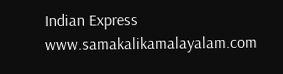Indian Express
www.samakalikamalayalam.com